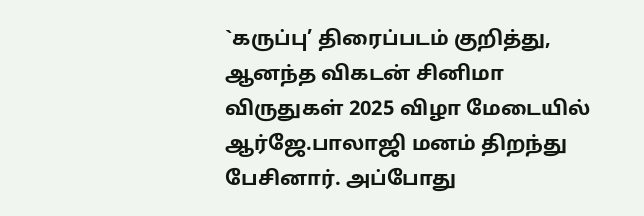`கருப்பு’ திரைப்படம் குறித்து, ஆனந்த விகடன் சினிமா விருதுகள் 2025 விழா மேடையில் ஆர்ஜே.பாலாஜி மனம் திறந்து பேசினார். அப்போது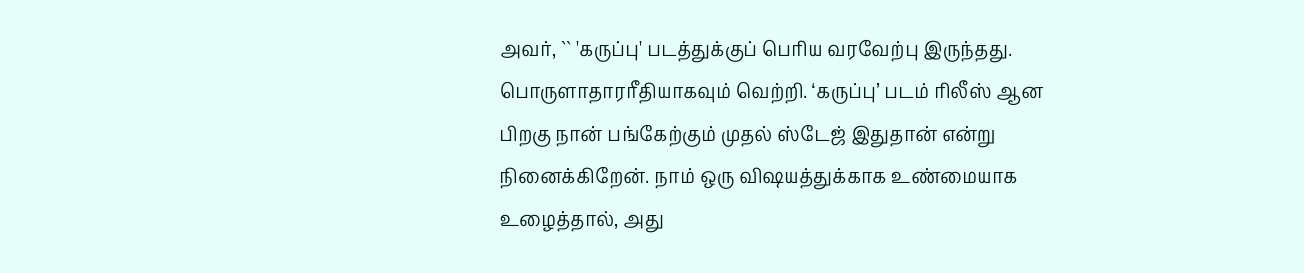அவர், `` 'கருப்பு' படத்துக்குப் பெரிய வரவேற்பு இருந்தது. பொருளாதாரரீதியாகவும் வெற்றி. ‘கருப்பு’ படம் ரிலீஸ் ஆன பிறகு நான் பங்கேற்கும் முதல் ஸ்டேஜ் இதுதான் என்று நினைக்கிறேன். நாம் ஒரு விஷயத்துக்காக உண்மையாக உழைத்தால், அது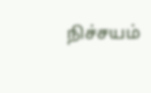நிச்சயம்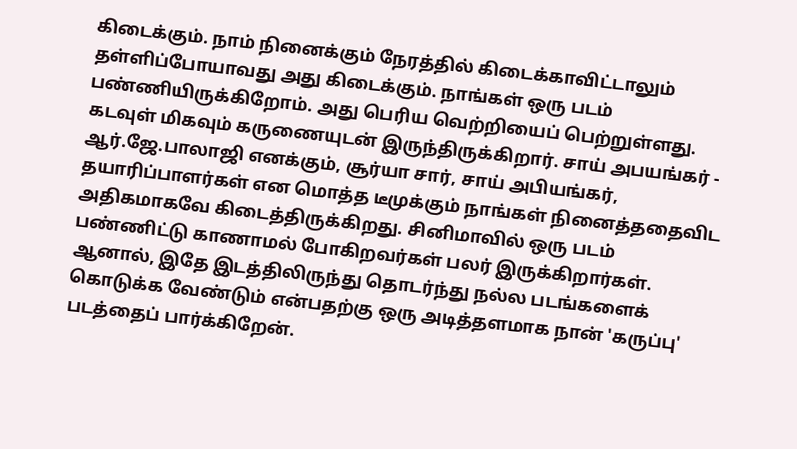கிடைக்கும். நாம் நினைக்கும் நேரத்தில் கிடைக்காவிட்டாலும் தள்ளிப்போயாவது அது கிடைக்கும். நாங்கள் ஒரு படம் பண்ணியிருக்கிறோம். அது பெரிய வெற்றியைப் பெற்றுள்ளது. கடவுள் மிகவும் கருணையுடன் இருந்திருக்கிறார். சாய் அபயங்கர் - ஆர்.ஜே.பாலாஜி எனக்கும், சூர்யா சார், சாய் அபியங்கர், தயாரிப்பாளர்கள் என மொத்த டீமுக்கும் நாங்கள் நினைத்ததைவிட அதிகமாகவே கிடைத்திருக்கிறது. சினிமாவில் ஒரு படம் பண்ணிட்டு காணாமல் போகிறவர்கள் பலர் இருக்கிறார்கள். ஆனால், இதே இடத்திலிருந்து தொடர்ந்து நல்ல படங்களைக் கொடுக்க வேண்டும் என்பதற்கு ஒரு அடித்தளமாக நான் 'கருப்பு' படத்தைப் பார்க்கிறேன்.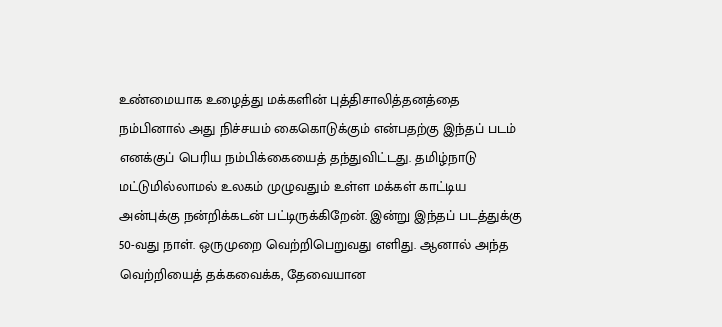உண்மையாக உழைத்து மக்களின் புத்திசாலித்தனத்தை நம்பினால் அது நிச்சயம் கைகொடுக்கும் என்பதற்கு இந்தப் படம் எனக்குப் பெரிய நம்பிக்கையைத் தந்துவிட்டது. தமிழ்நாடு மட்டுமில்லாமல் உலகம் முழுவதும் உள்ள மக்கள் காட்டிய அன்புக்கு நன்றிக்கடன் பட்டிருக்கிறேன். இன்று இந்தப் படத்துக்கு 50-வது நாள். ஒருமுறை வெற்றிபெறுவது எளிது. ஆனால் அந்த வெற்றியைத் தக்கவைக்க, தேவையான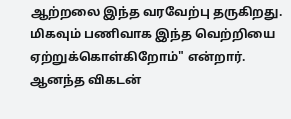ஆற்றலை இந்த வரவேற்பு தருகிறது. மிகவும் பணிவாக இந்த வெற்றியை ஏற்றுக்கொள்கிறோம்" என்றார். ஆனந்த விகடன்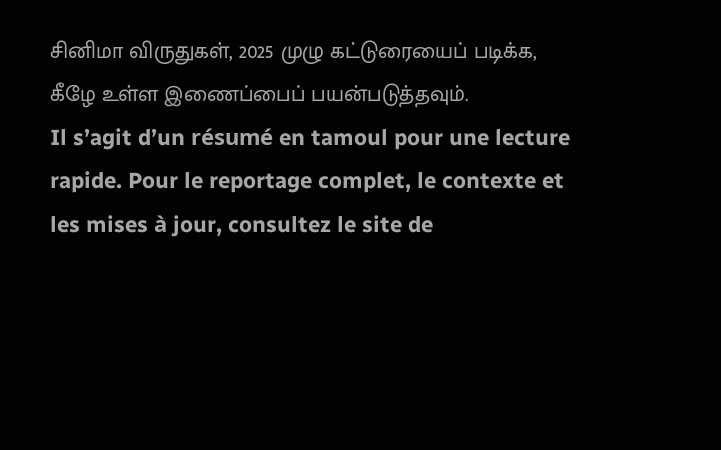சினிமா விருதுகள், 2025 முழு கட்டுரையைப் படிக்க, கீழே உள்ள இணைப்பைப் பயன்படுத்தவும்.
Il s’agit d’un résumé en tamoul pour une lecture rapide. Pour le reportage complet, le contexte et les mises à jour, consultez le site de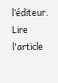l’éditeur.
Lire l'article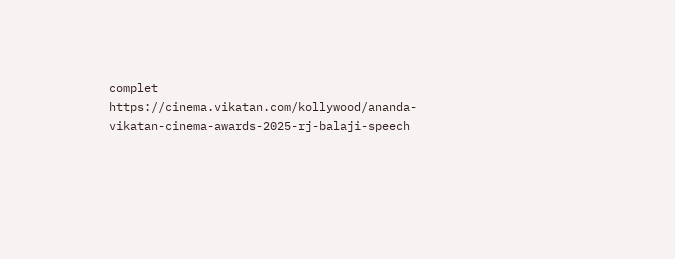complet
https://cinema.vikatan.com/kollywood/ananda-vikatan-cinema-awards-2025-rj-balaji-speech